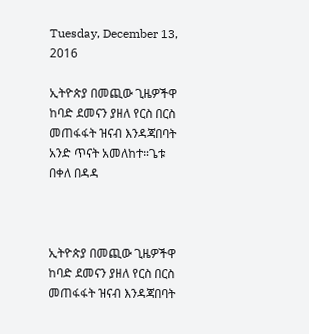Tuesday, December 13, 2016

ኢትዮጵያ በመጪው ጊዜዎችዋ ከባድ ደመናን ያዘለ የርስ በርስ መጠፋፋት ዝናብ እንዳጃበባት አንድ ጥናት አመለከተ።ጌቱ በቀለ በዳዳ



ኢትዮጵያ በመጪው ጊዜዎችዋ ከባድ ደመናን ያዘለ የርስ በርስ መጠፋፋት ዝናብ እንዳጃበባት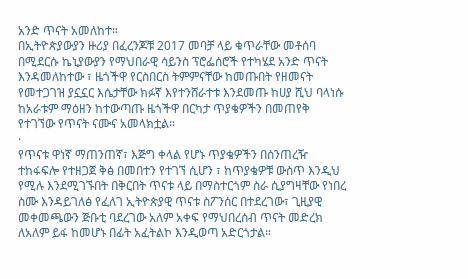አንድ ጥናት አመለከተ።
በኢትዮጵያውያን ዙሪያ በፈረንጆቹ 2017 መባቻ ላይ ቁጥራቸው መቶሰባ በሚደርሱ ኬኒያውያን የማህበራዊ ሳይንስ ፕሮፌሰሮች የተካሄደ አንድ ጥናት እንዳመለከተው ፣ ዜጎችዋ የርስበርስ ትምምናቸው ከመጡበት የዘመናት የመተጋገዝ ያኗኗር እሴታቸው ክፉኛ እየተንሸራተቱ እንደመጡ ከሀያ ሺህ ባላነሱ ከአራቱም ማዕዘን ከተውጣጡ ዜጎችዋ በርካታ ጥያቄዎችን በመጠየቅ የተገኘው የጥናት ናሙና አመላክቷል።
·
የጥናቱ ዋነኛ ማጠንጠኛ፣ እጅግ ቀላል የሆኑ ጥያቄዎችን በሰንጠረዥ ተከፋፍሎ የተዘጋጀ ቅፅ በመበተን የተገኘ ሲሆን ፣ ከጥያቄዎቹ ውስጥ እንዲህ የሚሉ እንደሚገኙበት በቅርበት ጥናቱ ላይ በማስተርጎም ስራ ሲያግዛቸው የነበረ ስሙ እንዳይገለፅ የፈለገ ኢትዮጵያዊ ጥናቱ ስፖንሰር በተደረገው፣ ጊዚያዊ መቀመጫውን ጅቡቲ ባደረገው አለም አቀፍ የማህበረሰብ ጥናት መድረክ ለአለም ይፋ ከመሆኑ በፊት አፈትልኮ እንዲወጣ አድርጎታል።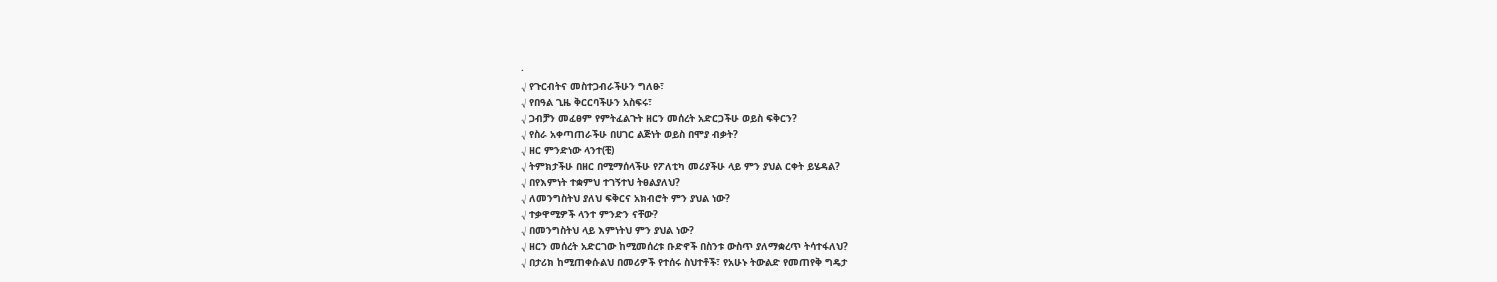·
√ የጉርብትና መስተጋብራችሁን ግለፁ፣
√ የበዓል ጊዜ ቅርርባችሁን አስፍሩ፣
√ ጋብቻን መፈፀም የምትፈልጉት ዘርን መሰረት አድርጋችሁ ወይስ ፍቅርን?
√ የስራ አቀጣጠራችሁ በሀገር ልጅነት ወይስ በሞያ ብቃት?
√ ዘር ምንድነው ላንተ(ቺ)
√ ትምክታችሁ በዘር በሚማሰላችሁ የፖለቲካ መሪያችሁ ላይ ምን ያህል ርቀት ይሄዳል?
√ በየእምነት ተቋምህ ተገኝተህ ትፀልያለህ?
√ ለመንግስትህ ያለህ ፍቅርና አክብሮት ምን ያህል ነው?
√ ተቃዋሚዎች ላንተ ምንድን ናቸው?
√ በመንግስትህ ላይ እምነትህ ምን ያህል ነው?
√ ዘርን መሰረት አድርገው ከሚመሰረቱ ቡድኖች በስንቱ ውስጥ ያለማቋረጥ ትሳተፋለህ?
√ በታሪክ ከሚጠቀሱልህ በመሪዎች የተሰሩ ስህተቶች፣ የአሁኑ ትውልድ የመጠየቅ ግዴታ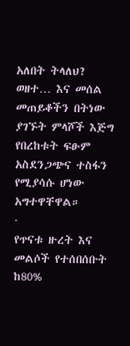አለበት ትላለህ?
ወዘተ… እና መሰል መጠይቆችን በትነው ያገኙት ምላሾች እጅግ የበረከቱት ፍፁም አስደንጋጭና ተስፋን የሚያሳሱ ሆነው አግተዋቸዋል።
·
የጥናቱ ዙረት እና መልሶች የተሰበሰቡት ከ80%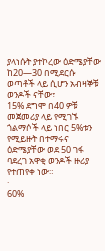ያላነሱት ያተኮረው ዕድሜያቸው ከ20—30 በሚደርሱ ወጣቶች ላይ ሲሆን አብዛኞቹ ወንዶች ናቸው፣
15% ደግሞ በ40 ዎቹ መጀመሪያ ላይ የሚገኙ ጎልማሶች ላይ ነበር 5%ቱን የሚይዙት በተማሩና ዕድሜያቸው ወደ 50 ገፋ ባደረገ አዋቂ ወንዶች ዙሪያ የተጠየቀ ነው።
·
60%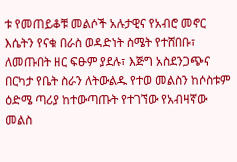ቱ የመጠይቆቹ መልሶች አሉታዊና የአብሮ መኖር እሴትን የናቁ በራስ ወዳድነት ስሜት የተሸበቡ፣ ለመጡበት ዘር ፍፁም ያደሉ፣ እጅግ አስደንጋጭና በርካታ የቤት ስራን ለትውልዱ የተወ መልስን ከሶስቱም ዕድሜ ጣሪያ ከተውጣጡት የተገኘው የአብዛኛው መልስ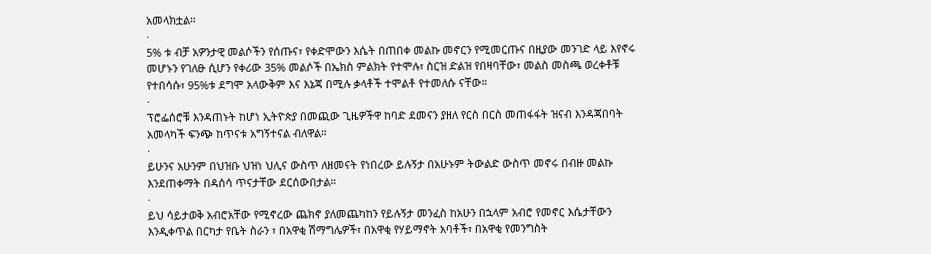አመላክቷል።
·
5% ቱ ብቻ አዎንታዊ መልሶችን የሰጡና፣ የቀድሞውን እሴት በጠበቀ መልኩ መኖርን የሚመርጡና በዚያው መንገድ ላይ እየኖሩ መሆኑን የገለፁ ሲሆን የቀሪው 35% መልሶች በኤክስ ምልክት የተሞሉ፣ ስርዝ ድልዝ የበዛባቸው፣ መልስ መስጫ ወረቀቶቹ የተበሳሱ፣ 95%ቱ ደግሞ አላውቅም እና እኔጃ በሚሉ ቃላቶች ተሞልቶ የተመለሱ ናቸው።
·
ፕሮፌሰሮቹ እንዳጠኑት ከሆነ ኢትዮጵያ በመጪው ጊዜዎችዋ ከባድ ደመናን ያዘለ የርስ በርስ መጠፋፋት ዝናብ እንዳጃበባት አመላካች ፍንጭ ከጥናቱ አግኝተናል ብለዋል።
·
ይሁንና አሁንም በህዝቡ ህዝነ ህሊና ውስጥ ለዘመናት የነበረው ይሉኝታ በአሁኑም ትውልድ ውስጥ መኖሩ በብዙ መልኩ እንደጠቀማት በዳሰሳ ጥናታቸው ደርሰውበታል።
·
ይህ ሳይታወቅ አብሮአቸው የሚኖረው ጨክኖ ያለመጨካከን የይሉኝታ መንፈስ ከአሁን በኋላም አብሮ የመኖር እሴታቸውን እንዲቀጥል በርካታ የቤት ስራን ፣ በአዋቂ ሽማግሌዎች፣ በአዋቂ የሃይማኖት አባቶች፣ በአዋቂ የመንግስት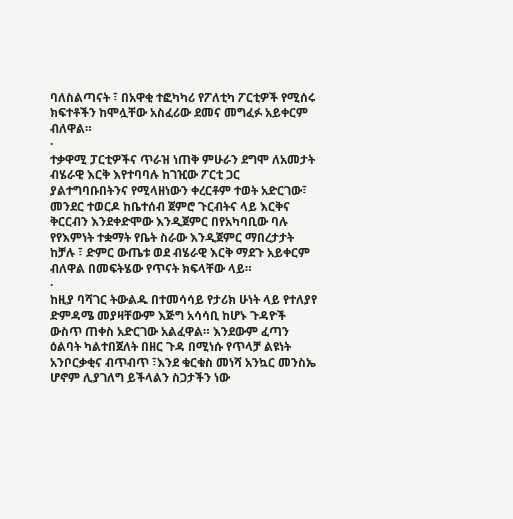ባለስልጣናት ፣ በአዋቂ ተፎካካሪ የፖለቲካ ፖርቲዎች የሚሰሩ ክፍተቶችን ከሞሏቸው አስፈሪው ደመና መግፈፉ አይቀርም ብለዋል።
·
ተቃዋሚ ፓርቲዎችና ጥራዝ ነጠቅ ምሁራን ደግሞ ለአመታት ብሄራዊ እርቅ እየተባባሉ ከገዢው ፖርቲ ጋር ያልተግባቡበትንና የሚላዘነውን ቀረርቶም ተወት አድርገው፣ መንደር ተወርዶ ከቤተሰብ ጀምሮ ጉርብትና ላይ እርቅና ቅርርብን እንደቀድሞው እንዲጀምር በየአካባቢው ባሉ የየእምነት ተቋማት የቤት ስራው እንዲጀምር ማበረታታት ከቻሉ ፣ ድምር ውጤቱ ወደ ብሄራዊ እርቅ ማደጉ አይቀርም ብለዋል በመፍትሄው የጥናት ክፍላቸው ላይ።
·
ከዚያ ባሻገር ትውልዱ በተመሳሳይ የታሪክ ሁነት ላይ የተለያየ ድምዳሜ መያዛቸውም እጅግ አሳሳቢ ከሆኑ ጉዳዮች ውስጥ ጠቀስ አድርገው አልፈዋል። እንደውም ፈጣን ዕልባት ካልተበጀለት በዘር ጉዳ በሚነሱ የጥላቻ ልዩነት አንቦርቃቂና ብጥብጥ ፣እንደ ቁርቁስ መነሻ አንኳር መንስኤ ሆኖም ሊያገለግ ይችላልን ስጋታችን ነው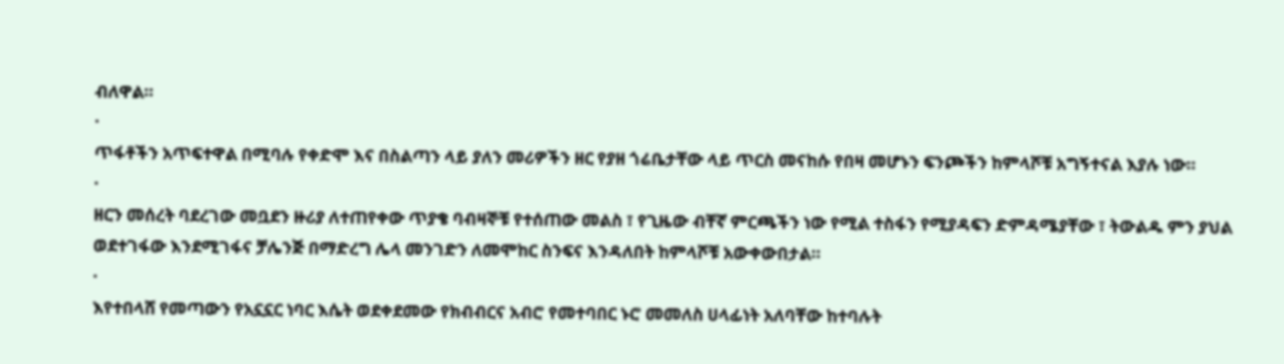ብለዋል።
·
ጥፋቶችን አጥፍተዋል በሚባሉ የቀድሞ እና በስልጣን ላይ ያለን መሪዎችን ዘር የያዘ ጎሬቤታቸው ላይ ጥርስ መናከሱ የበዛ መሆኑን ፍንጮችን ከምላሾቹ አግኝተናል እያሉ ነው።
·
ዘርን መሰረት ባደረገው መቧደን ዙሪያ ለተጠየቀው ጥያቄ ባብዛኞቹ የተሰጠው መልስ ፣ የጊዜው ብቸኛ ምርጫችን ነው የሚል ተስፋን የሚያዳፍን ድምዳሜያቸው ፣ ትውልዱ ምን ያህል ወደተገፋው እንደሚገፋና ቻሌንጅ በማድረግ ሌላ መንገድን ለመሞከር ስንፍና እንዳለበት ከምላሾቹ አውቀውበታል።
·
እየተበላሸ የመጣውን የአኗኗር ነባር እሴት ወደቀደመው የክብብርና አብሮ የመተባበር ኑሮ መመለስ ሀላፊነት አለባቸው ከተባሉት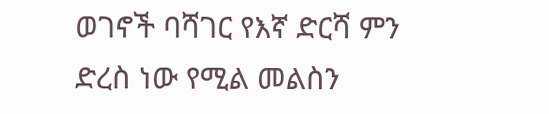ወገኖች ባሻገር የእኛ ድርሻ ምን ድረስ ነው የሚል መልስን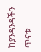ከያንዳንዳችን ጥናቱ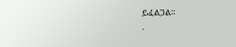ይፈልጋል።
·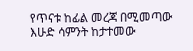የጥናቱ ከፊል መረጃ በሚመጣው እሁድ ሳምንት ከታተመው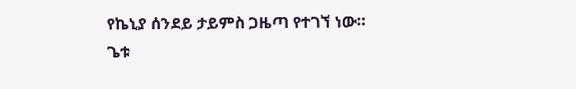የኬኒያ ሰንደይ ታይምስ ጋዜጣ የተገኘ ነው።
ጌቱ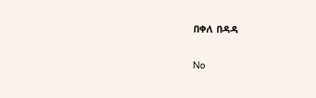በቀለ በዳዳ

No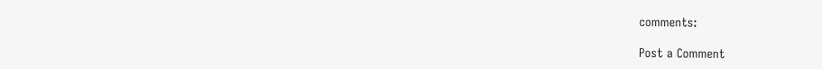comments:

Post a Comment